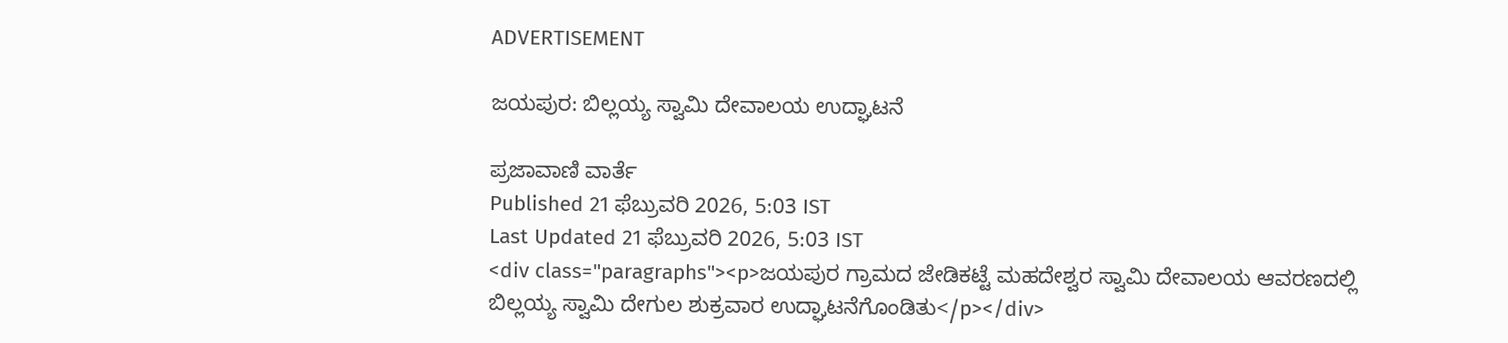ADVERTISEMENT

ಜಯಪುರ: ಬಿಲ್ಲಯ್ಯ ಸ್ವಾಮಿ ದೇವಾಲಯ ಉದ್ಘಾಟನೆ

ಪ್ರಜಾವಾಣಿ ವಾರ್ತೆ
Published 21 ಫೆಬ್ರುವರಿ 2026, 5:03 IST
Last Updated 21 ಫೆಬ್ರುವರಿ 2026, 5:03 IST
<div class="paragraphs"><p>ಜಯಪುರ ಗ್ರಾಮದ ಜೇಡಿಕಟ್ಟೆ ಮಹದೇಶ್ವರ ಸ್ವಾಮಿ ದೇವಾಲಯ ಆವರಣದಲ್ಲಿ ಬಿಲ್ಲಯ್ಯ ಸ್ವಾಮಿ ದೇಗುಲ ಶುಕ್ರವಾರ ಉದ್ಘಾಟನೆಗೊಂಡಿತು</p></div>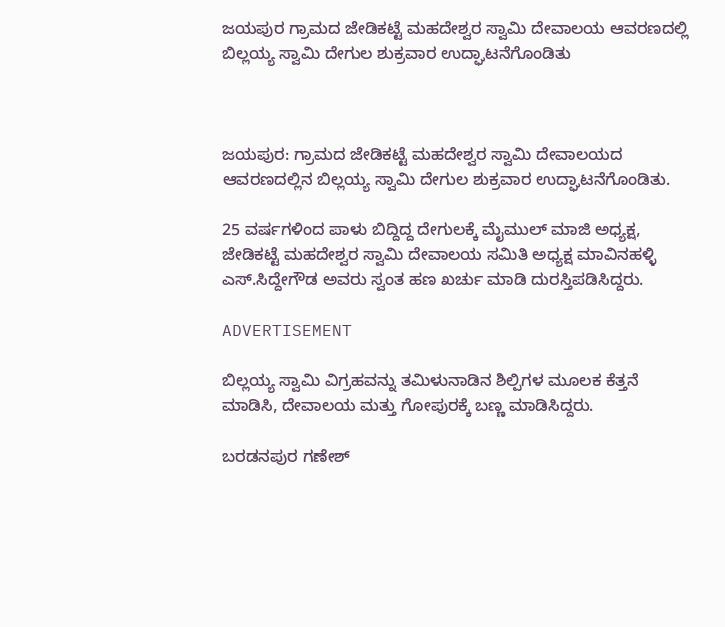ಜಯಪುರ ಗ್ರಾಮದ ಜೇಡಿಕಟ್ಟೆ ಮಹದೇಶ್ವರ ಸ್ವಾಮಿ ದೇವಾಲಯ ಆವರಣದಲ್ಲಿ ಬಿಲ್ಲಯ್ಯ ಸ್ವಾಮಿ ದೇಗುಲ ಶುಕ್ರವಾರ ಉದ್ಘಾಟನೆಗೊಂಡಿತು



ಜಯಪುರ: ಗ್ರಾಮದ ಜೇಡಿಕಟ್ಟೆ ಮಹದೇಶ್ವರ ಸ್ವಾಮಿ ದೇವಾಲಯದ ಆವರಣದಲ್ಲಿನ ಬಿಲ್ಲಯ್ಯ ಸ್ವಾಮಿ ದೇಗುಲ ಶುಕ್ರವಾರ ಉದ್ಘಾಟನೆಗೊಂಡಿತು.

25 ವರ್ಷಗಳಿಂದ ಪಾಳು ಬಿದ್ದಿದ್ದ ದೇಗುಲಕ್ಕೆ ಮೈಮುಲ್ ಮಾಜಿ ಅಧ್ಯಕ್ಷ, ಜೇಡಿಕಟ್ಟೆ ಮಹದೇಶ್ವರ ಸ್ವಾಮಿ ದೇವಾಲಯ ಸಮಿತಿ ಅಧ್ಯಕ್ಷ ಮಾವಿನಹಳ್ಳಿ ಎಸ್.ಸಿದ್ದೇಗೌಡ ಅವರು ಸ್ವಂತ ಹಣ ಖರ್ಚು ಮಾಡಿ ದುರಸ್ತಿಪಡಿಸಿದ್ದರು.

ADVERTISEMENT

ಬಿಲ್ಲಯ್ಯ ಸ್ವಾಮಿ ವಿಗ್ರಹವನ್ನು ತಮಿಳುನಾಡಿನ ಶಿಲ್ಪಿಗಳ ಮೂಲಕ ಕೆತ್ತನೆ ಮಾಡಿಸಿ, ದೇವಾಲಯ ಮತ್ತು ಗೋಪುರಕ್ಕೆ ಬಣ್ಣ ಮಾಡಿಸಿದ್ದರು.

ಬರಡನಪುರ ಗಣೇಶ್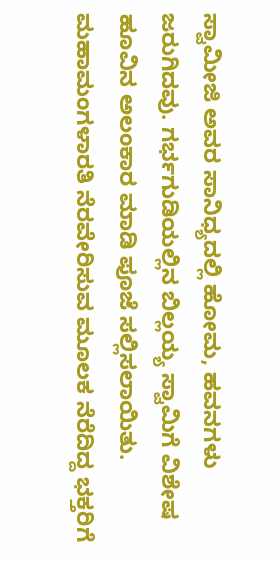ಸ್ವಾಮೀಜಿ ಅವರ ಸಾನಿಧ್ಯದಲ್ಲಿ ಹೋಮ, ಹವನಗಳು ಜರುಗಿದವು. ಗರ್ಭಗುಡಿಯಲ್ಲಿನ ಬಿಲ್ಲಯ್ಯ ಸ್ವಾಮಿಗೆ ವಿಶೇಷ ಹೂವಿನ ಅಲಂಕಾರ ಮಾಡಿ ಪೂಜೆ ಸಲ್ಲಿಸಲಾಯಿತು. ಮಹಾಮಂಗಳಾರತಿ ನೆರವೇರಿಸುವ ಮೂಲಕ ನೆರೆದಿದ್ದ ಭಕ್ತರಿಗೆ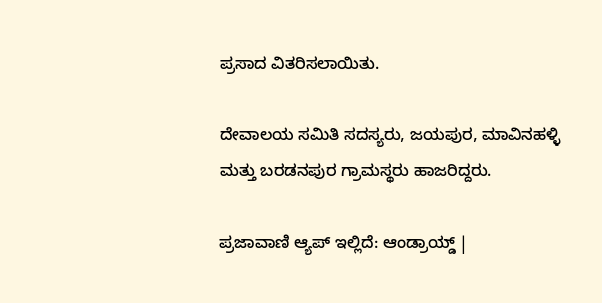ಪ್ರಸಾದ ವಿತರಿಸಲಾಯಿತು.

ದೇವಾಲಯ ಸಮಿತಿ ಸದಸ್ಯರು, ಜಯಪುರ, ಮಾವಿನಹಳ್ಳಿ ಮತ್ತು ಬರಡನಪುರ ಗ್ರಾಮಸ್ಥರು ಹಾಜರಿದ್ದರು.

ಪ್ರಜಾವಾಣಿ ಆ್ಯಪ್ ಇಲ್ಲಿದೆ: ಆಂಡ್ರಾಯ್ಡ್ |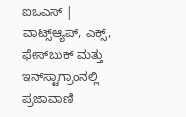ಐಒಎಸ್ | ವಾಟ್ಸ್ಆ್ಯಪ್, ಎಕ್ಸ್, ಫೇಸ್‌ಬುಕ್ ಮತ್ತು ಇನ್‌ಸ್ಟಾಗ್ರಾಂನಲ್ಲಿ ಪ್ರಜಾವಾಣಿ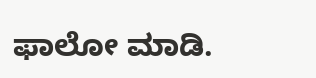ಫಾಲೋ ಮಾಡಿ.